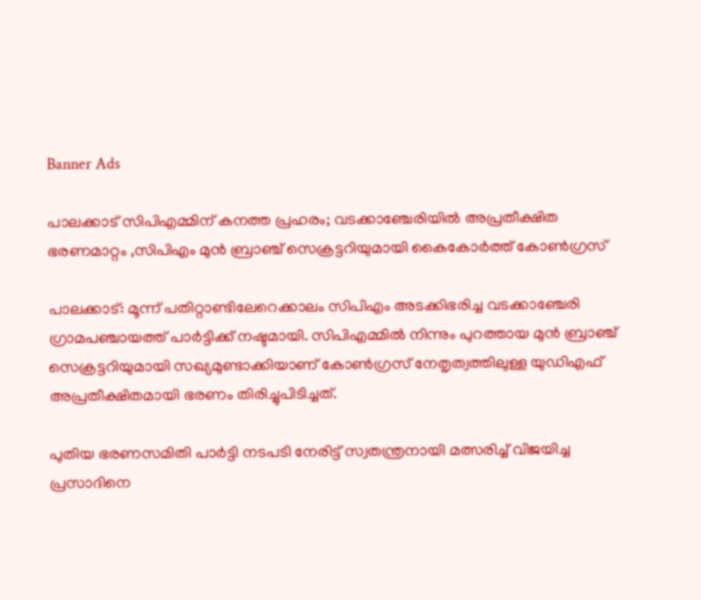Banner Ads

പാലക്കാട് സിപിഎമ്മിന് കനത്ത പ്രഹരം; വടക്കാഞ്ചേരിയിൽ അപ്രതീക്ഷിത ഭരണമാറ്റം ,സിപിഎം മുന്‍ ബ്രാഞ്ച് സെക്രട്ടറിയുമായി കൈകോർത്ത് കോൺഗ്രസ്

പാലക്കാട്: മൂന്ന് പതിറ്റാണ്ടിലേറെക്കാലം സിപിഎം അടക്കിഭരിച്ച വടക്കാഞ്ചേരി ഗ്രാമപഞ്ചായത്ത് പാർട്ടിക്ക് നഷ്ടമായി. സിപിഎമ്മിൽ നിന്നും പുറത്തായ മുൻ ബ്രാഞ്ച് സെക്രട്ടറിയുമായി സഖ്യമുണ്ടാക്കിയാണ് കോൺഗ്രസ് നേതൃത്വത്തിലുള്ള യുഡിഎഫ് അപ്രതീക്ഷിതമായി ഭരണം തിരിച്ചുപിടിച്ചത്.

പുതിയ ഭരണസമിതി പാർട്ടി നടപടി നേരിട്ട് സ്വതന്ത്രനായി മത്സരിച്ച് വിജയിച്ച പ്രസാദിനെ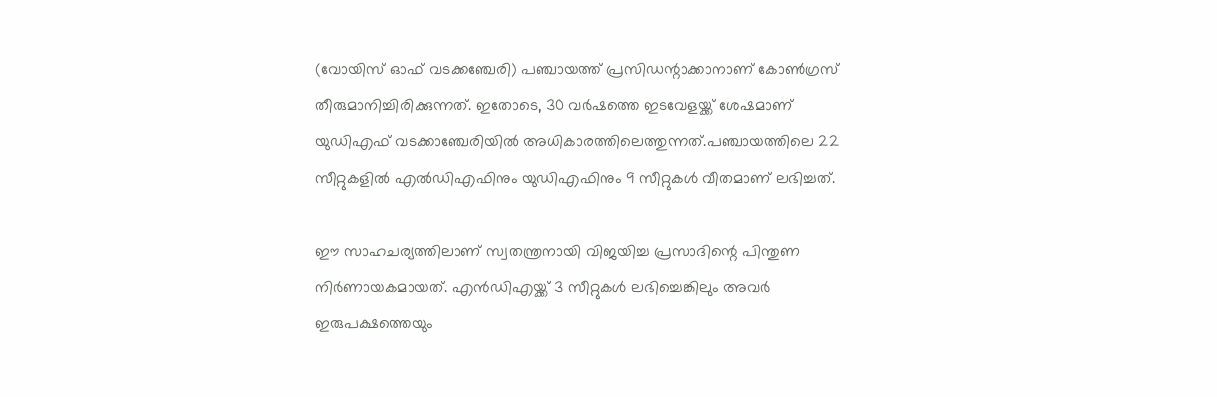(വോയിസ് ഓഫ് വടക്കഞ്ചേരി) പഞ്ചായത്ത് പ്രസിഡന്റാക്കാനാണ് കോൺഗ്രസ് തീരുമാനിച്ചിരിക്കുന്നത്. ഇതോടെ, 30 വർഷത്തെ ഇടവേളയ്ക്ക് ശേഷമാണ് യുഡിഎഫ് വടക്കാഞ്ചേരിയിൽ അധികാരത്തിലെത്തുന്നത്.പഞ്ചായത്തിലെ 22 സീറ്റുകളിൽ എൽഡിഎഫിനും യുഡിഎഫിനും 9 സീറ്റുകൾ വീതമാണ് ലഭിച്ചത്.

ഈ സാഹചര്യത്തിലാണ് സ്വതന്ത്രനായി വിജയിച്ച പ്രസാദിന്റെ പിന്തുണ നിർണായകമായത്. എൻഡിഎയ്ക്ക് 3 സീറ്റുകൾ ലഭിച്ചെങ്കിലും അവർ ഇരുപക്ഷത്തെയും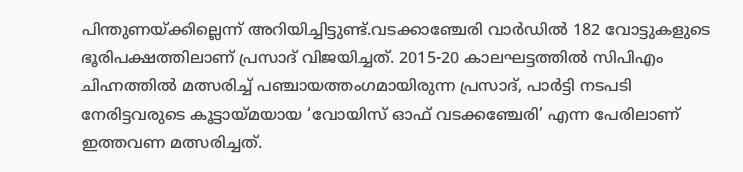പിന്തുണയ്ക്കില്ലെന്ന് അറിയിച്ചിട്ടുണ്ട്.വടക്കാഞ്ചേരി വാർഡിൽ 182 വോട്ടുകളുടെ ഭൂരിപക്ഷത്തിലാണ് പ്രസാദ് വിജയിച്ചത്. 2015-20 കാലഘട്ടത്തിൽ സിപിഎം ചിഹ്നത്തിൽ മത്സരിച്ച് പഞ്ചായത്തംഗമായിരുന്ന പ്രസാദ്, പാർട്ടി നടപടി നേരിട്ടവരുടെ കൂട്ടായ്മയായ ‘വോയിസ് ഓഫ് വടക്കഞ്ചേരി’ എന്ന പേരിലാണ് ഇത്തവണ മത്സരിച്ചത്.